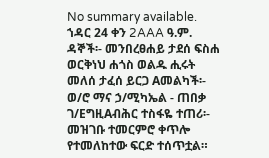No summary available.
ኀዳር 24 ቀን 2AAA ዓ.ም.
ዳኞች፡- መንበረፀሐይ ታደሰ ፍስሐ ወርቅነህ ሐጎስ ወልዱ ሒሩት መለሰ ታፈሰ ይርጋ Aመልካች፡- ወ/ሮ ማና ኃ/ሚካኤል - ጠበቃ ገ/EግዚAብሕር ተስፋዬ ተጠሪ፡-
መዝገቡ ተመርምሮ ቀጥሎ የተመለከተው ፍርድ ተሰጥቷል።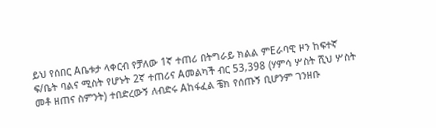ይህ የሰበር Aቤቱታ ላቀርብ የቻለው 1ኛ ተጠሪ በትግራይ ክልል ምEራባዊ ዞን ከፍተኛ ፍ/ቤት ባልና ሚስት የሆኑት 2ኛ ተጠሪና Aመልካች ብር 53‚398 (ሃምሳ ሦስት ሺህ ሦስት መቶ ዘጠና ስምንት) ተበድረውኝ ለብድሩ Aከፋፈል ቼክ የሰጡኝ ቢሆንም ገንዘቡ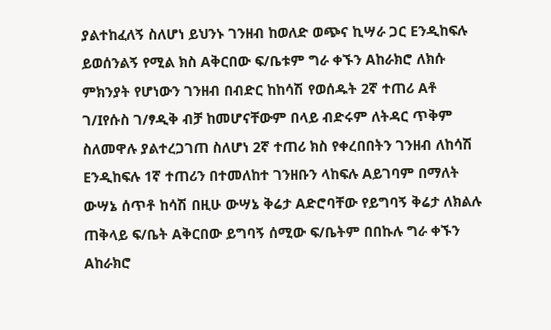ያልተከፈለኝ ስለሆነ ይህንኑ ገንዘብ ከወለድ ወጭና ኪሣራ ጋር Eንዲከፍሉ ይወሰንልኝ የሚል ክስ Aቅርበው ፍ/ቤቱም ግራ ቀኙን Aከራክሮ ለክሱ ምክንያት የሆነውን ገንዘብ በብድር ከከሳሽ የወሰዱት 2ኛ ተጠሪ Aቶ ገ/Iየሱስ ገ/ፃዲቅ ብቻ ከመሆናቸውም በላይ ብድሩም ለትዳር ጥቅም ስለመዋሉ ያልተረጋገጠ ስለሆነ 2ኛ ተጠሪ ክስ የቀረበበትን ገንዘብ ለከሳሽ Eንዲከፍሉ 1ኛ ተጠሪን በተመለከተ ገንዘቡን ላከፍሉ Aይገባም በማለት ውሣኔ ሰጥቶ ከሳሽ በዚሁ ውሣኔ ቅሬታ Aድሮባቸው የይግባኝ ቅሬታ ለክልሉ ጠቅላይ ፍ/ቤት Aቅርበው ይግባኝ ሰሚው ፍ/ቤትም በበኩሉ ግራ ቀኙን Aከራክሮ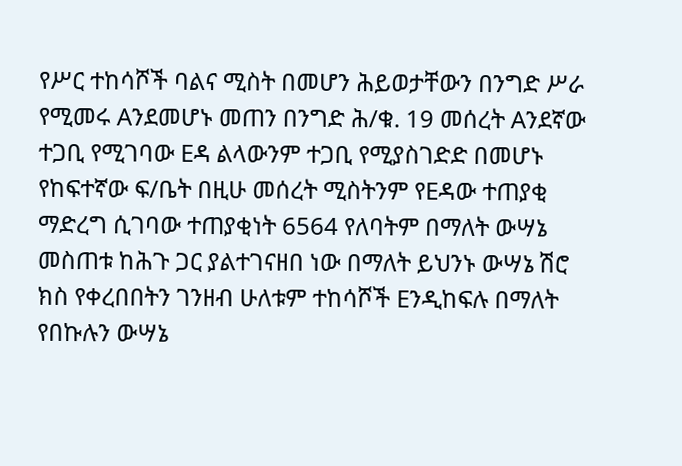የሥር ተከሳሾች ባልና ሚስት በመሆን ሕይወታቸውን በንግድ ሥራ የሚመሩ Aንደመሆኑ መጠን በንግድ ሕ/ቁ. 19 መሰረት Aንደኛው ተጋቢ የሚገባው Eዳ ልላውንም ተጋቢ የሚያስገድድ በመሆኑ የከፍተኛው ፍ/ቤት በዚሁ መሰረት ሚስትንም የEዳው ተጠያቂ ማድረግ ሲገባው ተጠያቂነት 6564 የለባትም በማለት ውሣኔ መስጠቱ ከሕጉ ጋር ያልተገናዘበ ነው በማለት ይህንኑ ውሣኔ ሽሮ ክስ የቀረበበትን ገንዘብ ሁለቱም ተከሳሾች Eንዲከፍሉ በማለት የበኩሉን ውሣኔ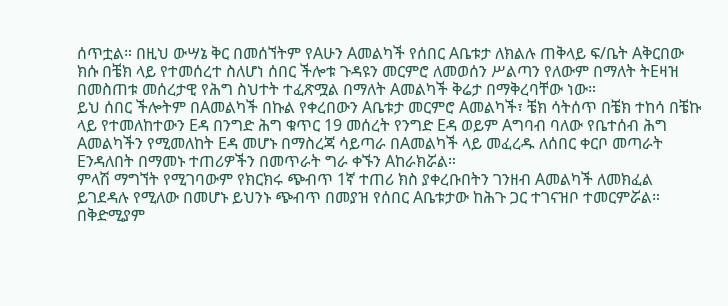ሰጥቷል። በዚህ ውሣኔ ቅር በመሰኘትም የAሁን Aመልካች የሰበር Aቤቱታ ለክልሉ ጠቅላይ ፍ/ቤት Aቅርበው ክሱ በቼክ ላይ የተመሰረተ ስለሆነ ሰበር ችሎቱ ጉዳዩን መርምሮ ለመወሰን ሥልጣን የለውም በማለት ትEዛዝ በመስጠቱ መሰረታዊ የሕግ ስህተት ተፈጽሟል በማለት Aመልካች ቅሬታ በማቅረባቸው ነው።
ይህ ሰበር ችሎትም በAመልካች በኩል የቀረበውን Aቤቱታ መርምሮ Aመልካች፣ ቼክ ሳትሰጥ በቼክ ተከሳ በቼኩ ላይ የተመለከተውን Eዳ በንግድ ሕግ ቁጥር 19 መሰረት የንግድ Eዳ ወይም Aግባብ ባለው የቤተሰብ ሕግ Aመልካችን የሚመለከት Eዳ መሆኑ በማስረጃ ሳይጣራ በAመልካች ላይ መፈረዱ ለሰበር ቀርቦ መጣራት Eንዳለበት በማመኑ ተጠሪዎችን በመጥራት ግራ ቀኙን Aከራክሯል።
ምላሽ ማግኘት የሚገባውም የክርክሩ ጭብጥ 1ኛ ተጠሪ ክስ ያቀረቡበትን ገንዘብ Aመልካች ለመክፈል ይገደዳሉ የሚለው በመሆኑ ይህንኑ ጭብጥ በመያዝ የሰበር Aቤቱታው ከሕጉ ጋር ተገናዝቦ ተመርምሯል።
በቅድሚያም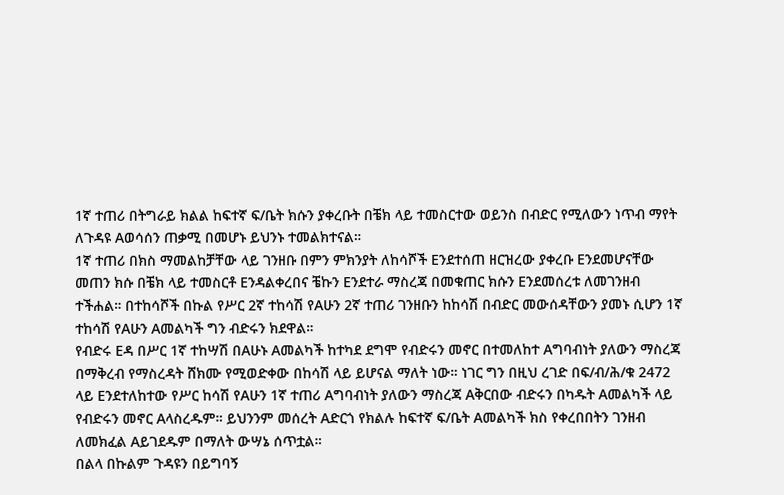1ኛ ተጠሪ በትግራይ ክልል ከፍተኛ ፍ/ቤት ክሱን ያቀረቡት በቼክ ላይ ተመስርተው ወይንስ በብድር የሚለውን ነጥብ ማየት ለጉዳዩ Aወሳሰን ጠቃሚ በመሆኑ ይህንኑ ተመልክተናል።
1ኛ ተጠሪ በክስ ማመልከቻቸው ላይ ገንዘቡ በምን ምክንያት ለከሳሾች Eንደተሰጠ ዘርዝረው ያቀረቡ Eንደመሆናቸው መጠን ክሱ በቼክ ላይ ተመስርቶ Eንዳልቀረበና ቼኩን Eንደተራ ማስረጃ በመቁጠር ክሱን Eንደመሰረቱ ለመገንዘብ ተችሐል። በተከሳሾች በኩል የሥር 2ኛ ተከሳሽ የAሁን 2ኛ ተጠሪ ገንዘቡን ከከሳሽ በብድር መውሰዳቸውን ያመኑ ሲሆን 1ኛ ተከሳሽ የAሁን Aመልካች ግን ብድሩን ክደዋል።
የብድሩ Eዳ በሥር 1ኛ ተከሣሽ በAሁኑ Aመልካች ከተካደ ደግሞ የብድሩን መኖር በተመለከተ Aግባብነት ያለውን ማስረጃ በማቅረብ የማስረዳት ሸክሙ የሚወድቀው በከሳሽ ላይ ይሆናል ማለት ነው። ነገር ግን በዚህ ረገድ በፍ/ብ/ሕ/ቁ 2472 ላይ Eንደተለከተው የሥር ከሳሽ የAሁን 1ኛ ተጠሪ Aግባብነት ያለውን ማስረጃ Aቅርበው ብድሩን በካዱት Aመልካች ላይ የብድሩን መኖር Aላስረዱም። ይህንንም መሰረት Aድርጎ የክልሉ ከፍተኛ ፍ/ቤት Aመልካች ክስ የቀረበበትን ገንዘብ ለመክፈል Aይገደዱም በማለት ውሣኔ ሰጥቷል።
በልላ በኩልም ጉዳዩን በይግባኝ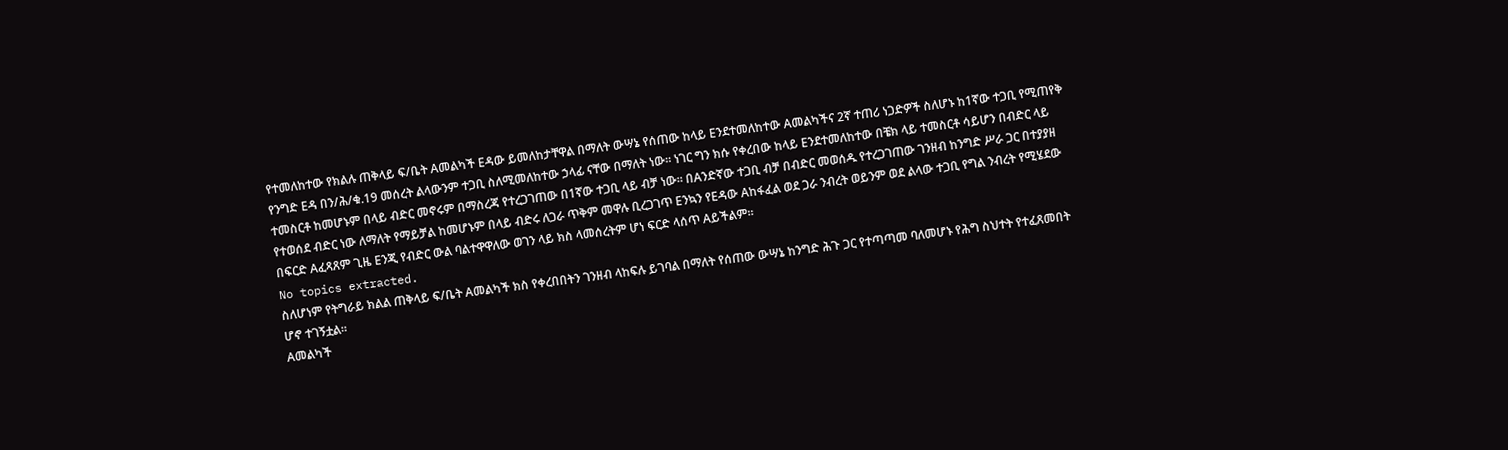የተመለከተው የክልሉ ጠቅላይ ፍ/ቤት Aመልካች Eዳው ይመለከታቸዋል በማለት ውሣኔ የሰጠው ከላይ Eንደተመለከተው Aመልካችና 2ኛ ተጠሪ ነጋድዎች ስለሆኑ ከ1ኛው ተጋቢ የሚጠየቅ የንግድ Eዳ በን/ሕ/ቁ.19 መሰረት ልላውንም ተጋቢ ስለሚመለከተው ኃላፊ ናቸው በማለት ነው። ነገር ግን ክሱ የቀረበው ከላይ Eንደተመለከተው በቼክ ላይ ተመስርቶ ሳይሆን በብድር ላይ ተመስርቶ ከመሆኑም በላይ ብድር መኖሩም በማስረጃ የተረጋገጠው በ1ኛው ተጋቢ ላይ ብቻ ነው። በAንድኛው ተጋቢ ብቻ በብድር መወሰዱ የተረጋገጠው ገንዘብ ከንግድ ሥራ ጋር በተያያዘ የተወሰደ ብድር ነው ለማለት የማይቻል ከመሆኑም በላይ ብድሩ ለጋራ ጥቅም መዋሉ ቢረጋገጥ Eንኳን የEዳው Aከፋፈል ወደ ጋራ ንብረት ወይንም ወደ ልላው ተጋቢ የግል ንብረት የሚሄደው በፍርድ Aፈጻጸም ጊዜ Eንጂ የብድር ውል ባልተዋዋለው ወገን ላይ ክስ ላመሰረትም ሆነ ፍርድ ላሰጥ Aይችልም።
No topics extracted.
ስለሆነም የትግራይ ክልል ጠቅላይ ፍ/ቤት Aመልካች ክስ የቀረበበትን ገንዘብ ላከፍሉ ይገባል በማለት የሰጠው ውሣኔ ከንግድ ሕጉ ጋር የተጣጣመ ባለመሆኑ የሕግ ስህተት የተፈጸመበት ሆኖ ተገኝቷል።
Aመልካች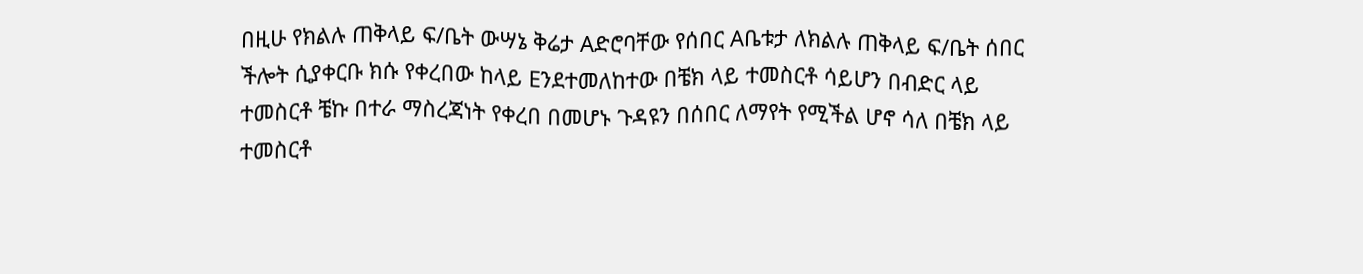በዚሁ የክልሉ ጠቅላይ ፍ/ቤት ውሣኔ ቅሬታ Aድሮባቸው የሰበር Aቤቱታ ለክልሉ ጠቅላይ ፍ/ቤት ሰበር ችሎት ሲያቀርቡ ክሱ የቀረበው ከላይ Eንደተመለከተው በቼክ ላይ ተመስርቶ ሳይሆን በብድር ላይ ተመስርቶ ቼኩ በተራ ማስረጃነት የቀረበ በመሆኑ ጉዳዩን በሰበር ለማየት የሚችል ሆኖ ሳለ በቼክ ላይ ተመስርቶ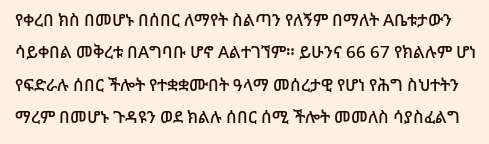የቀረበ ክስ በመሆኑ በሰበር ለማየት ስልጣን የለኝም በማለት Aቤቱታውን ሳይቀበል መቅረቱ በAግባቡ ሆኖ Aልተገኘም። ይሁንና 66 67 የክልሉም ሆነ የፍድራሉ ሰበር ችሎት የተቋቋሙበት ዓላማ መሰረታዊ የሆነ የሕግ ስህተትን ማረም በመሆኑ ጉዳዩን ወደ ክልሉ ሰበር ሰሚ ችሎት መመለስ ሳያስፈልግ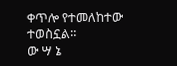ቀጥሎ የተመለከተው ተወስኗል።
ው ሣ ኔ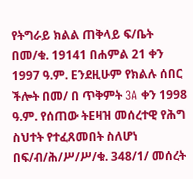የትግራይ ክልል ጠቅላይ ፍ/ቤት በመ/ቁ. 19141 በሐምል 21 ቀን 1997 ዓ.ም. Eንደዚሁም የክልሉ ሰበር ችሎት በመ/ በ ጥቅምት 3A ቀን 1998 ዓ.ም. የሰጠው ትEዛዝ መሰረተዊ የሕግ ስህተት የተፈጸመበት ስለሆነ በፍ/ብ/ሕ/ሥ/ሥ/ቁ. 348/1/ መሰረት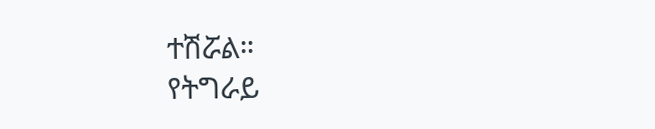ተሽሯል።
የትግራይ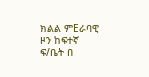ክልል ምEራባዊ ዞን ከፍተኛ ፍ/ቤት በ